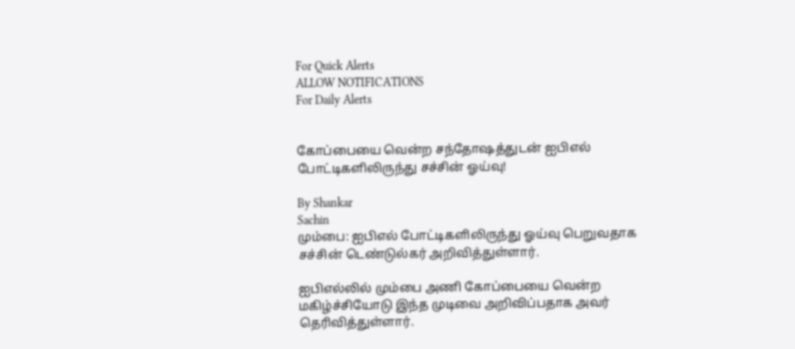For Quick Alerts
ALLOW NOTIFICATIONS
For Daily Alerts


கோப்பையை வென்ற சந்தோஷத்துடன் ஐபிஎல் போட்டிகளிலிருந்து சச்சின் ஓய்வு!

By Shankar
Sachin
மும்பை: ஐபிஎல் போட்டிகளிலிருந்து ஓய்வு பெறுவதாக சச்சின் டெண்டுல்கர் அறிவித்துள்ளார்.

ஐபிஎல்லில் மும்பை அணி கோப்பையை வென்ற மகிழ்ச்சியோடு இந்த முடிவை அறிவிப்பதாக அவர் தெரிவித்துள்ளார்.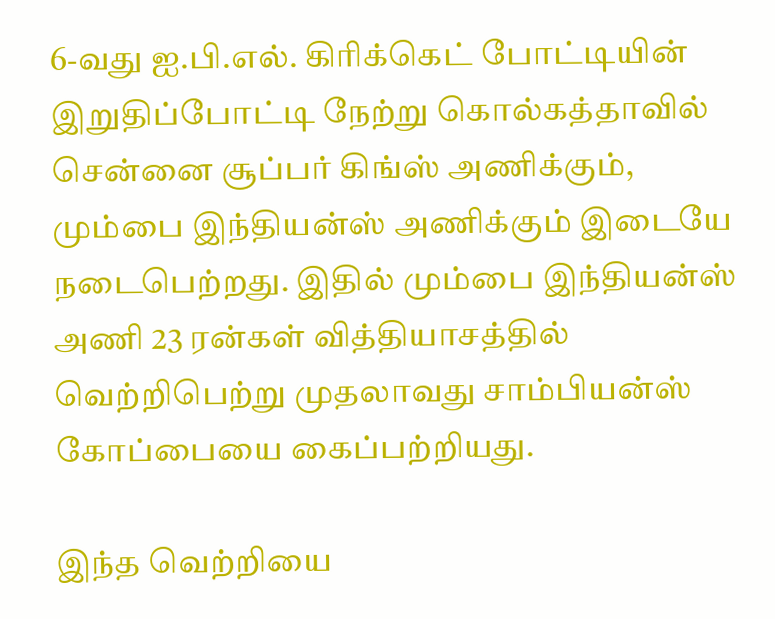6-வது ஐ.பி.எல். கிரிக்கெட் போட்டியின் இறுதிப்போட்டி நேற்று கொல்கத்தாவில் சென்னை சூப்பர் கிங்ஸ் அணிக்கும், மும்பை இந்தியன்ஸ் அணிக்கும் இடையே நடைபெற்றது. இதில் மும்பை இந்தியன்ஸ் அணி 23 ரன்கள் வித்தியாசத்தில் வெற்றிபெற்று முதலாவது சாம்பியன்ஸ் கோப்பையை கைப்பற்றியது.

இந்த வெற்றியை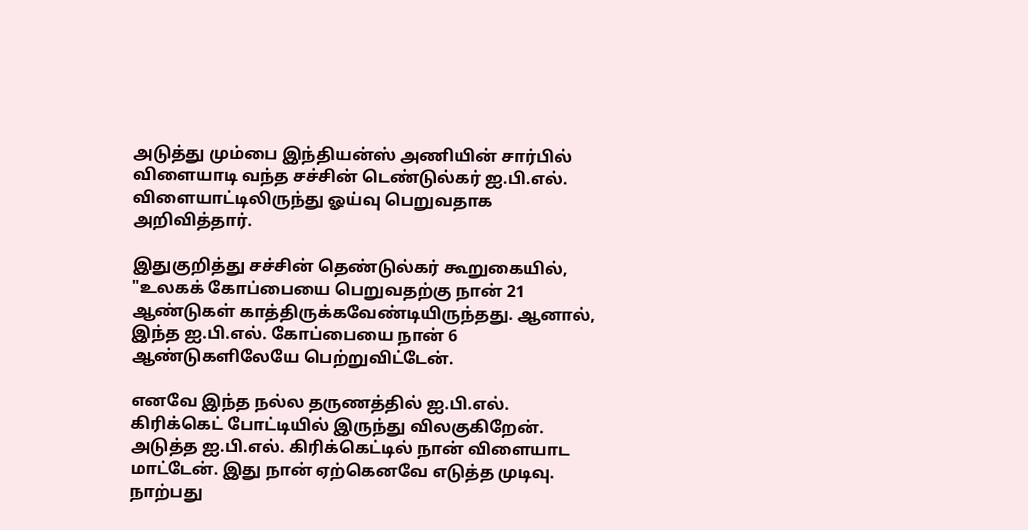அடுத்து மும்பை இந்தியன்ஸ் அணியின் சார்பில் விளையாடி வந்த சச்சின் டெண்டுல்கர் ஐ.பி.எல். விளையாட்டிலிருந்து ஓய்வு பெறுவதாக அறிவித்தார்.

இதுகுறித்து சச்சின் தெண்டுல்கர் கூறுகையில், "உலகக் கோப்பையை பெறுவதற்கு நான் 21 ஆண்டுகள் காத்திருக்கவேண்டியிருந்தது. ஆனால், இந்த ஐ.பி.எல். கோப்பையை நான் 6 ஆண்டுகளிலேயே பெற்றுவிட்டேன்.

எனவே இந்த நல்ல தருணத்தில் ஐ.பி.எல். கிரிக்கெட் போட்டியில் இருந்து விலகுகிறேன். அடுத்த ஐ.பி.எல். கிரிக்கெட்டில் நான் விளையாட மாட்டேன். இது நான் ஏற்கெனவே எடுத்த முடிவு. நாற்பது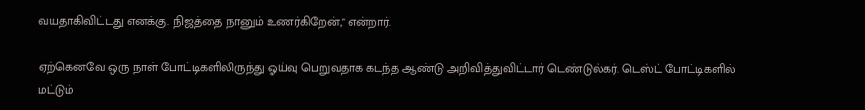வயதாகிவிட்டது எனக்கு. நிஜத்தை நானும் உணர்கிறேன்," என்றார்.

ஏற்கெனவே ஒரு நாள் போட்டிகளிலிருந்து ஓய்வு பெறுவதாக கடந்த ஆண்டு அறிவித்துவிட்டார் டெண்டுல்கர். டெஸ்ட் போட்டிகளில் மட்டும்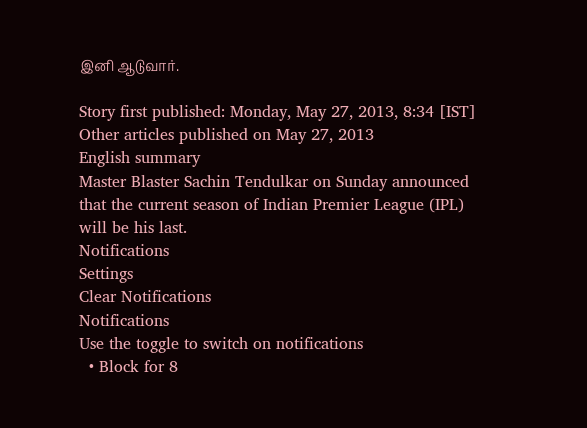இனி ஆடுவார்.

Story first published: Monday, May 27, 2013, 8:34 [IST]
Other articles published on May 27, 2013
English summary
Master Blaster Sachin Tendulkar on Sunday announced that the current season of Indian Premier League (IPL) will be his last.
Notifications
Settings
Clear Notifications
Notifications
Use the toggle to switch on notifications
  • Block for 8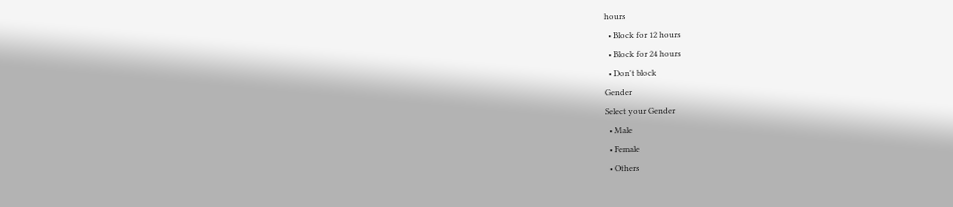hours
  • Block for 12 hours
  • Block for 24 hours
  • Don't block
Gender
Select your Gender
  • Male
  • Female
  • Others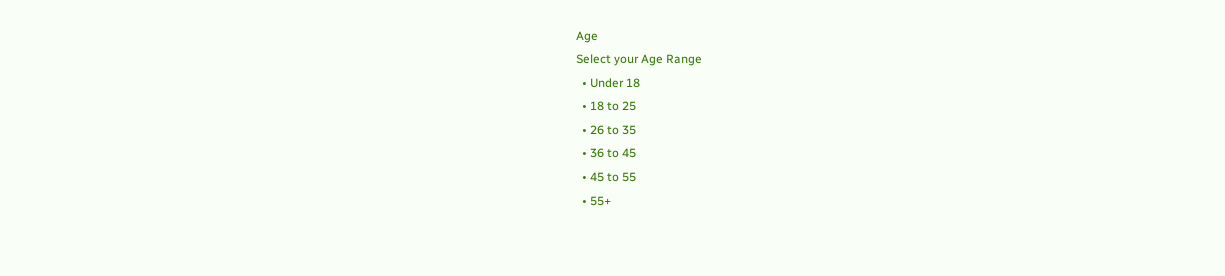Age
Select your Age Range
  • Under 18
  • 18 to 25
  • 26 to 35
  • 36 to 45
  • 45 to 55
  • 55+